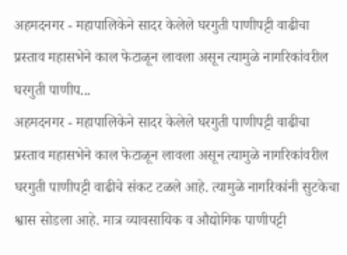अहमदनगर - महापालिकेने सादर केलेले घरगुती पाणीपट्टी वाढीचा प्रस्ताव महासभेने काल फेटाळून लावला असून त्यामुळे नागरिकांवरील घरगुती पाणीप...
अहमदनगर - महापालिकेने सादर केलेले घरगुती पाणीपट्टी वाढीचा प्रस्ताव महासभेने काल फेटाळून लावला असून त्यामुळे नागरिकांवरील घरगुती पाणीपट्टी वाढीचे संकट टळले आहे. त्यामुळे नागरिकांनी सुटकेचा श्वास सोडला आहे. मात्र व्यावसायिक व औद्योगिक पाणीपट्टी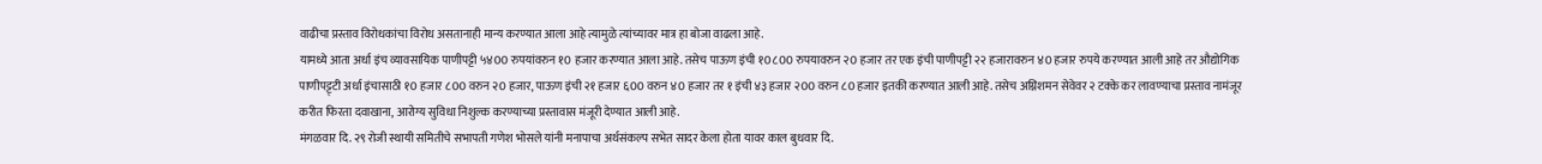वाढीचा प्रस्ताव विरोधकांचा विरोध असतानाही मान्य करण्यात आला आहे त्यामुळे त्यांच्यावर मात्र हा बोजा वाढला आहे.
यामध्ये आता अर्धा इंच व्यावसायिक पाणीपट्टी ५४00 रुपयांवरुन १0 हजार करण्यात आला आहे. तसेच पाऊण इंची १0८00 रुपयावरुन २0 हजार तर एक इंची पाणीपट्टी २२ हजारावरुन ४0 हजार रुपये करण्यात आली आहे तर औद्योगिक पाणीपट्ट्टी अर्धा इंचासाठी १0 हजार ८00 वरुन २0 हजार, पाऊण इंची २१ हजार ६00 वरुन ४0 हजार तर १ इंची ४३ हजार २00 वरुन ८0 हजार इतकी करण्यात आली आहे. तसेच अग्निशमन सेवेवर २ टक्के कर लावण्याचा प्रस्ताव नामंजूर करीत फिरता दवाखाना, आरोग्य सुविधा निशुल्क करण्याच्या प्रस्तावास मंजूरी देण्यात आली आहे.
मंगळवार दि. २९ रोजी स्थायी समितीचे सभापती गणेश भोसले यांनी मनापाचा अर्थसंकल्प सभेत सादर केला होता यावर काल बुधवार दि.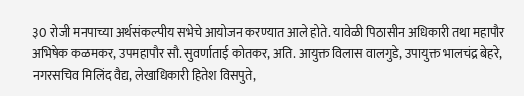३0 रोजी मनपाच्या अर्थसंकल्पीय सभेचे आयोजन करण्यात आले होते. यावेळी पिठासीन अधिकारी तथा महापौर अभिषेक कळमकर, उपमहापौर सौ. सुवर्णाताई कोतकर, अति. आयुक्त विलास वालगुडे, उपायुक्त भालचंद्र बेहरे, नगरसचिव मिलिंद वैद्य, लेखाधिकारी हितेश विसपुते,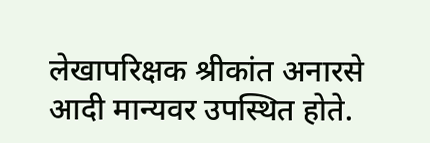लेखापरिक्षक श्रीकांत अनारसे आदी मान्यवर उपस्थित होते.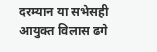दरम्यान या सभेसही आयुक्त विलास ढगे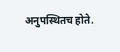अनुपस्थितच होते.